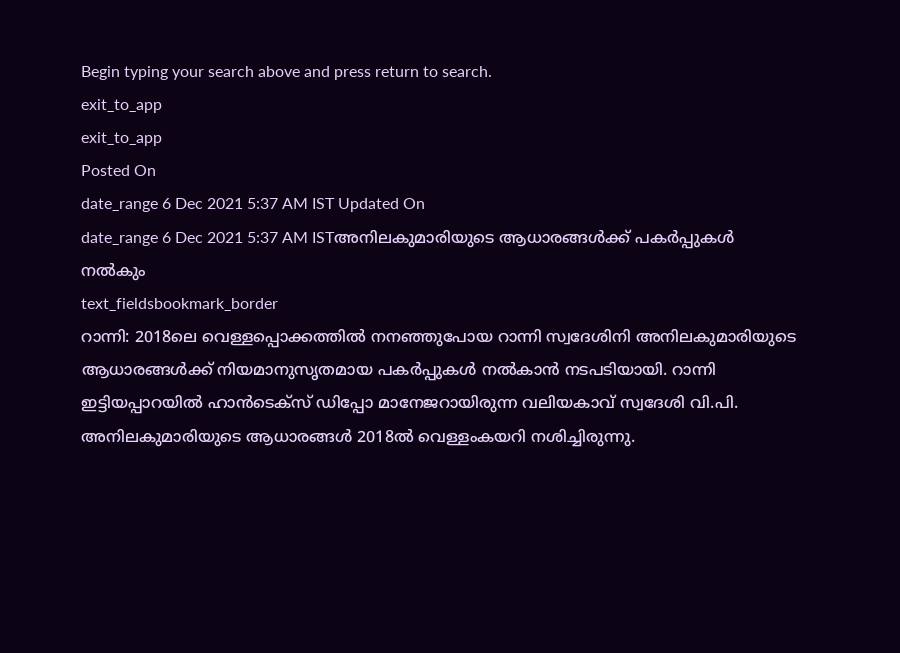Begin typing your search above and press return to search.
exit_to_app
exit_to_app
Posted On
date_range 6 Dec 2021 5:37 AM IST Updated On
date_range 6 Dec 2021 5:37 AM ISTഅനിലകുമാരിയുടെ ആധാരങ്ങൾക്ക് പകർപ്പുകൾ നൽകും
text_fieldsbookmark_border
റാന്നി: 2018ലെ വെള്ളപ്പൊക്കത്തിൽ നനഞ്ഞുപോയ റാന്നി സ്വദേശിനി അനിലകുമാരിയുടെ ആധാരങ്ങൾക്ക് നിയമാനുസൃതമായ പകർപ്പുകൾ നൽകാൻ നടപടിയായി. റാന്നി ഇട്ടിയപ്പാറയിൽ ഹാൻടെക്സ് ഡിപ്പോ മാനേജറായിരുന്ന വലിയകാവ് സ്വദേശി വി.പി. അനിലകുമാരിയുടെ ആധാരങ്ങൾ 2018ൽ വെള്ളംകയറി നശിച്ചിരുന്നു.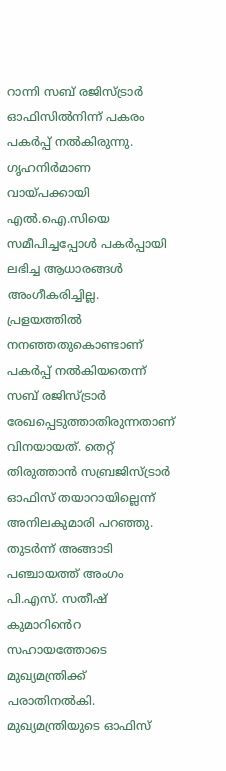റാന്നി സബ് രജിസ്ട്രാർ ഓഫിസിൽനിന്ന് പകരം പകർപ്പ് നൽകിരുന്നു. ഗൃഹനിർമാണ വായ്പക്കായി എൽ.ഐ.സിയെ സമീപിച്ചപ്പോൾ പകർപ്പായി ലഭിച്ച ആധാരങ്ങൾ അംഗീകരിച്ചില്ല. പ്രളയത്തിൽ നനഞ്ഞതുകൊണ്ടാണ് പകർപ്പ് നൽകിയതെന്ന് സബ് രജിസ്ട്രാർ രേഖപ്പെടുത്താതിരുന്നതാണ് വിനയായത്. തെറ്റ് തിരുത്താൻ സബ്രജിസ്ട്രാർ ഓഫിസ് തയാറായില്ലെന്ന് അനിലകുമാരി പറഞ്ഞു. തുടർന്ന് അങ്ങാടി പഞ്ചായത്ത് അംഗം പി.എസ്. സതീഷ് കുമാറിൻെറ സഹായത്തോടെ മുഖ്യമന്ത്രിക്ക് പരാതിനൽകി. മുഖ്യമന്ത്രിയുടെ ഓഫിസ്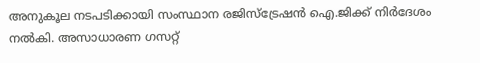അനുകൂല നടപടിക്കായി സംസ്ഥാന രജിസ്ട്രേഷൻ ഐ.ജിക്ക് നിർദേശം നൽകി. അസാധാരണ ഗസറ്റ്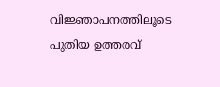വിജ്ഞാപനത്തിലൂടെ പുതിയ ഉത്തരവ്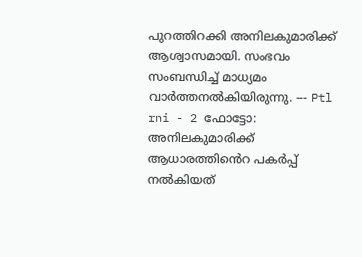പുറത്തിറക്കി അനിലകുമാരിക്ക് ആശ്വാസമായി. സംഭവം സംബന്ധിച്ച് മാധ്യമം വാർത്തനൽകിയിരുന്നു. --- Ptl rni - 2 ഫോട്ടോ: അനിലകുമാരിക്ക് ആധാരത്തിൻെറ പകർപ്പ് നൽകിയത്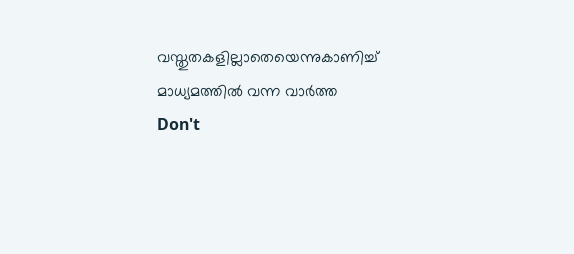വസ്തുതകളില്ലാതെയെന്നുകാണിച്ച് മാധ്യമത്തിൽ വന്ന വാർത്ത
Don't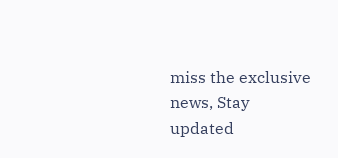miss the exclusive news, Stay updated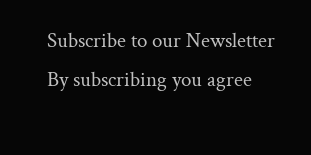Subscribe to our Newsletter
By subscribing you agree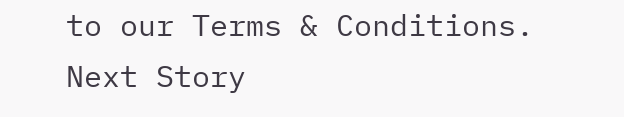to our Terms & Conditions.
Next Story